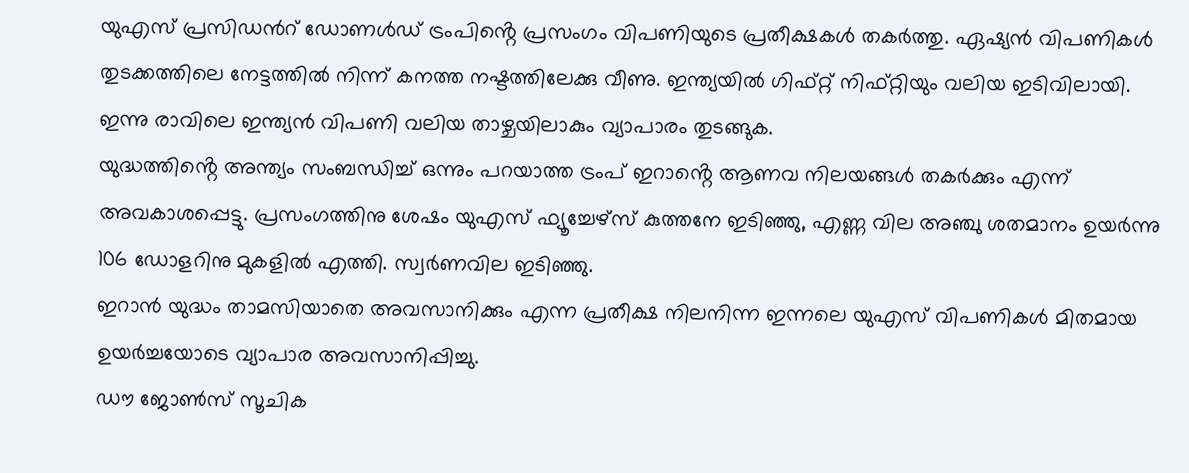യുഎസ് പ്രസിഡൻറ് ഡോണൾഡ് ട്രംപിൻ്റെ പ്രസംഗം വിപണിയുടെ പ്രതീക്ഷകൾ തകർത്തു. ഏഷ്യൻ വിപണികൾ തുടക്കത്തിലെ നേട്ടത്തിൽ നിന്ന് കനത്ത നഷ്ടത്തിലേക്കു വീണു. ഇന്ത്യയിൽ ഗിഫ്റ്റ് നിഫ്റ്റിയും വലിയ ഇടിവിലായി. ഇന്നു രാവിലെ ഇന്ത്യൻ വിപണി വലിയ താഴ്ചയിലാകും വ്യാപാരം തുടങ്ങുക.
യുദ്ധത്തിൻ്റെ അന്ത്യം സംബന്ധിച്ച് ഒന്നും പറയാത്ത ട്രംപ് ഇറാൻ്റെ ആണവ നിലയങ്ങൾ തകർക്കും എന്ന് അവകാശപ്പെട്ടു. പ്രസംഗത്തിനു ശേഷം യുഎസ് ഫ്യൂച്ചേഴ്സ് കുത്തനേ ഇടിഞ്ഞു, എണ്ണ വില അഞ്ചു ശതമാനം ഉയർന്നു 106 ഡോളറിനു മുകളിൽ എത്തി. സ്വർണവില ഇടിഞ്ഞു.
ഇറാൻ യുദ്ധം താമസിയാതെ അവസാനിക്കും എന്ന പ്രതീക്ഷ നിലനിന്ന ഇന്നലെ യുഎസ് വിപണികൾ മിതമായ ഉയർച്ചയോടെ വ്യാപാര അവസാനിപ്പിച്ചു.
ഡൗ ജോൺസ് സൂചിക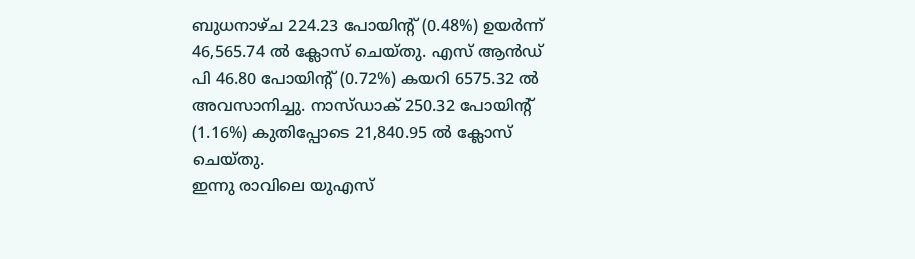ബുധനാഴ്ച 224.23 പോയിൻ്റ് (0.48%) ഉയർന്ന് 46,565.74 ൽ ക്ലോസ് ചെയ്തു. എസ് ആൻഡ് പി 46.80 പോയിൻ്റ് (0.72%) കയറി 6575.32 ൽ അവസാനിച്ചു. നാസ്ഡാക് 250.32 പോയിൻ്റ് (1.16%) കുതിപ്പോടെ 21,840.95 ൽ ക്ലോസ് ചെയ്തു.
ഇന്നു രാവിലെ യുഎസ്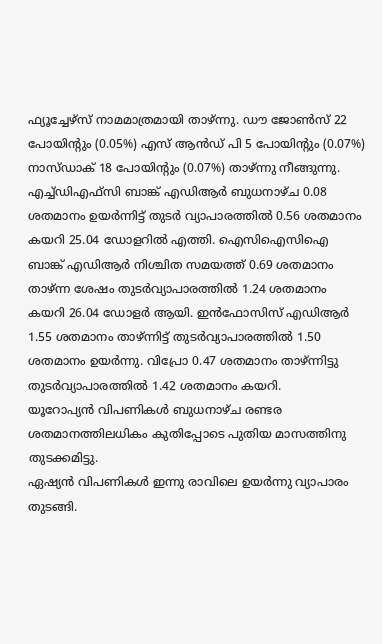ഫ്യൂച്ചേഴ്സ് നാമമാത്രമായി താഴ്ന്നു. ഡൗ ജോൺസ് 22 പോയിൻ്റും (0.05%) എസ് ആൻഡ് പി 5 പോയിൻ്റും (0.07%) നാസ്ഡാക് 18 പോയിൻ്റും (0.07%) താഴ്ന്നു നീങ്ങുന്നു.
എച്ച്ഡിഎഫ്സി ബാങ്ക് എഡിആർ ബുധനാഴ്ച 0.08 ശതമാനം ഉയർന്നിട്ട് തുടർ വ്യാപാരത്തിൽ 0.56 ശതമാനം കയറി 25.04 ഡോളറിൽ എത്തി. ഐസിഐസിഐ ബാങ്ക് എഡിആർ നിശ്ചിത സമയത്ത് 0.69 ശതമാനം താഴ്ന്ന ശേഷം തുടർവ്യാപാരത്തിൽ 1.24 ശതമാനം കയറി 26.04 ഡോളർ ആയി. ഇൻഫോസിസ് എഡിആർ 1.55 ശതമാനം താഴ്ന്നിട്ട് തുടർവ്യാപാരത്തിൽ 1.50 ശതമാനം ഉയർന്നു. വിപ്രോ 0.47 ശതമാനം താഴ്ന്നിട്ടു തുടർവ്യാപാരത്തിൽ 1.42 ശതമാനം കയറി.
യൂറോപ്യൻ വിപണികൾ ബുധനാഴ്ച രണ്ടര ശതമാനത്തിലധികം കുതിപ്പോടെ പുതിയ മാസത്തിനു തുടക്കമിട്ടു.
ഏഷ്യൻ വിപണികൾ ഇന്നു രാവിലെ ഉയർന്നു വ്യാപാരം തുടങ്ങി.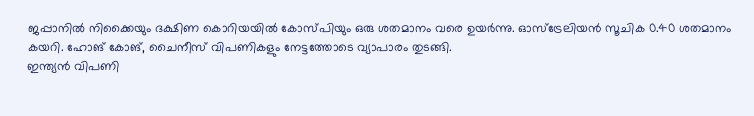ജപ്പാനിൽ നിക്കൈയും ദക്ഷിണ കൊറിയയിൽ കോസ്പിയും ഒരു ശതമാനം വരെ ഉയർന്നു. ഓസ്ട്രേലിയൻ സൂചിക 0.40 ശതമാനം കയറി. ഹോങ് കോങ്, ചൈനീസ് വിപണികളും നേട്ടത്തോടെ വ്യാപാരം തുടങ്ങി.
ഇന്ത്യൻ വിപണി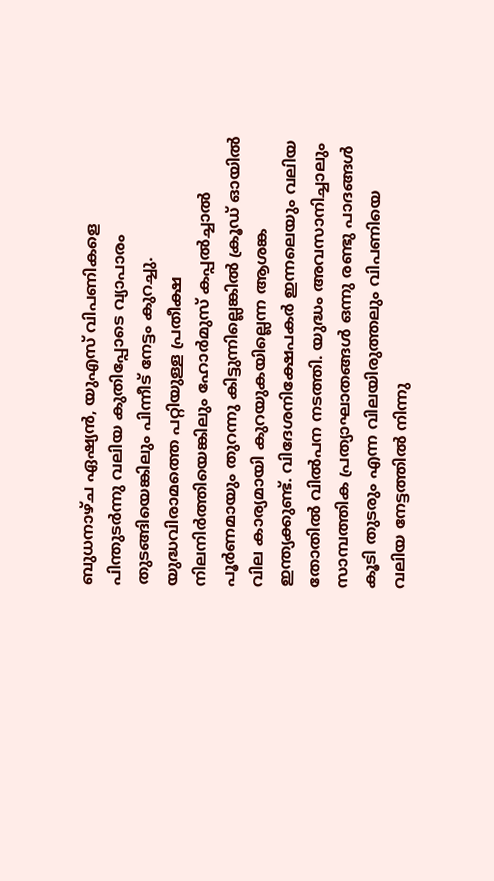ബുധനാഴ്ച ഏഷ്യൻ, യുഎസ് വിപണികളെ പിന്തുടർന്നു വലിയ കുതിപ്പോടെ വ്യാപാരം തുടങ്ങിയെങ്കിലും പിന്നീട് നേട്ടം കുറച്ചു. യുദ്ധവിരാമത്തെ പറ്റിയുള്ള പ്രതീക്ഷ നിലനിർത്തിയെങ്കിലും ഹോർമുസ് കപ്പൽച്ചാൽ പൂർണമായും തുറന്നു കിട്ടുന്നില്ലെങ്കിൽ ക്രൂഡ് ഓയിൽ വില കാര്യമായി കുറയുകയില്ലെന്ന ആശങ്ക ഇന്ത്യക്കുണ്ട്. വിദേശനിക്ഷേപകർ ഇന്നലെയും വലിയ തോതിൽ വിൽപന നടത്തി. യുദ്ധം അവസാനിച്ചാലും സാമ്പത്തിക പ്രത്യാഘാതങ്ങൾ ഒന്നു രണ്ടു പാദങ്ങൾ കൂടി തുടരും എന്ന വിലയിരുത്തലും വിപണിയെ വലിയ നേട്ടത്തിൽ നിന്നു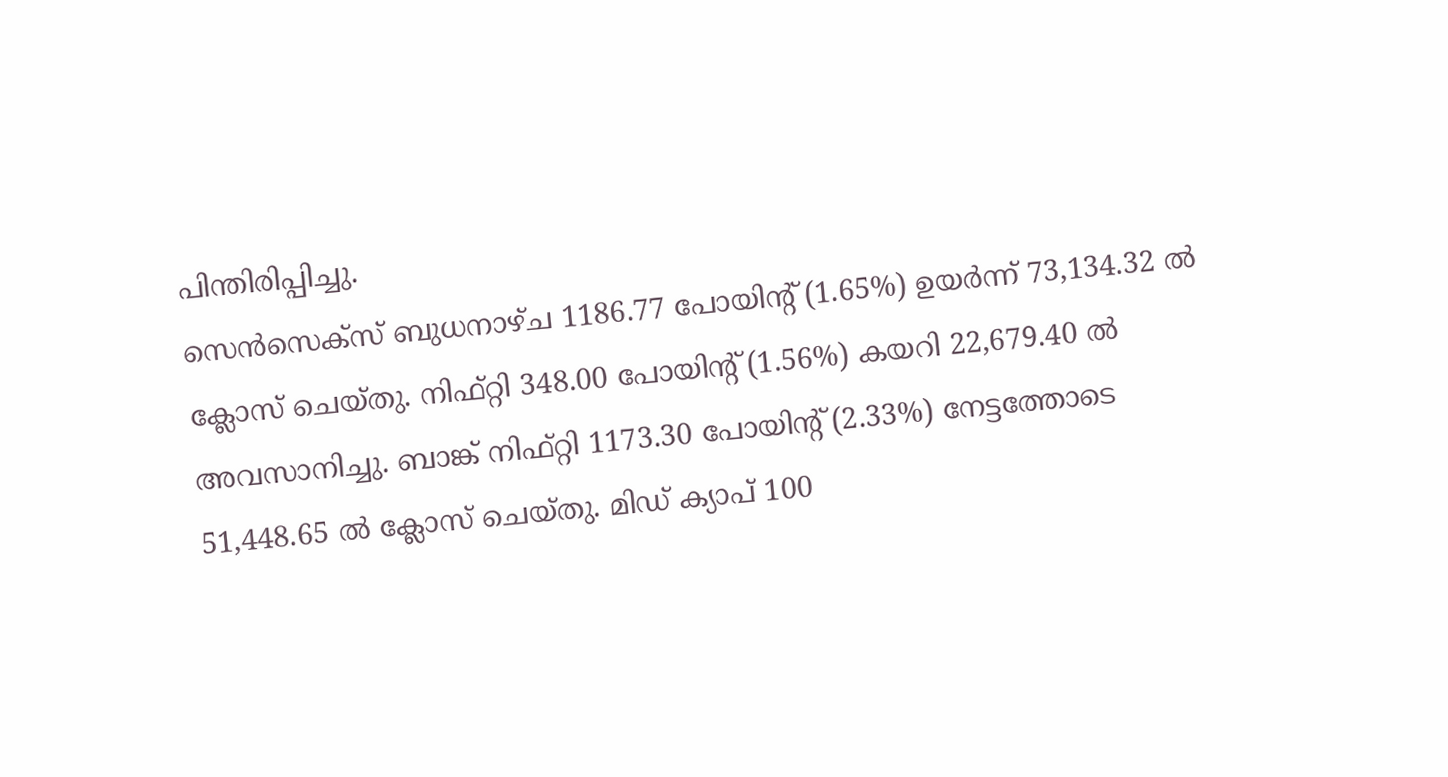പിന്തിരിപ്പിച്ചു.
സെൻസെക്സ് ബുധനാഴ്ച 1186.77 പോയിൻ്റ് (1.65%) ഉയർന്ന് 73,134.32 ൽ ക്ലോസ് ചെയ്തു. നിഫ്റ്റി 348.00 പോയിൻ്റ് (1.56%) കയറി 22,679.40 ൽ അവസാനിച്ചു. ബാങ്ക് നിഫ്റ്റി 1173.30 പോയിൻ്റ് (2.33%) നേട്ടത്തോടെ 51,448.65 ൽ ക്ലോസ് ചെയ്തു. മിഡ് ക്യാപ് 100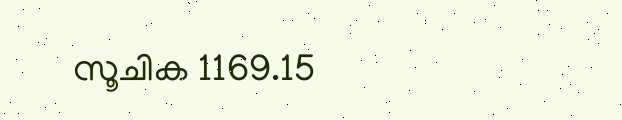സൂചിക 1169.15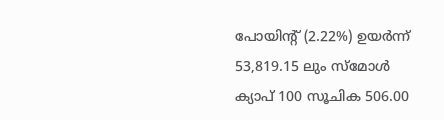പോയിൻ്റ് (2.22%) ഉയർന്ന് 53,819.15 ലും സ്മോൾ ക്യാപ് 100 സൂചിക 506.00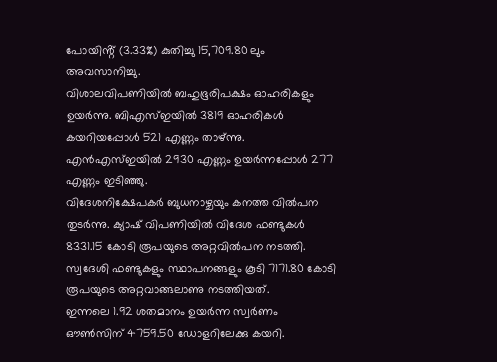പോയിൻ്റ് (3.33%) കുതിച്ചു 15,709.80 ലും അവസാനിച്ചു.
വിശാലവിപണിയിൽ ബഹുഭൂരിപക്ഷം ഓഹരികളും ഉയർന്നു. ബിഎസ്ഇയിൽ 3819 ഓഹരികൾ കയറിയപ്പോൾ 521 എണ്ണം താഴ്ന്നു. എൻഎസ്ഇയിൽ 2930 എണ്ണം ഉയർന്നപ്പോൾ 277 എണ്ണം ഇടിഞ്ഞു.
വിദേശനിക്ഷേപകർ ബുധനാഴ്ചയും കനത്ത വിൽപന തുടർന്നു. ക്യാഷ് വിപണിയിൽ വിദേശ ഫണ്ടുകൾ 8331.15 കോടി രൂപയുടെ അറ്റവിൽപന നടത്തി. സ്വദേശി ഫണ്ടുകളും സ്ഥാപനങ്ങളും കൂടി 7171.80 കോടി രൂപയുടെ അറ്റവാങ്ങലാണു നടത്തിയത്.
ഇന്നലെ 1.92 ശതമാനം ഉയർന്ന സ്വർണം ഔൺസിന് 4759.50 ഡോളറിലേക്കു കയറി.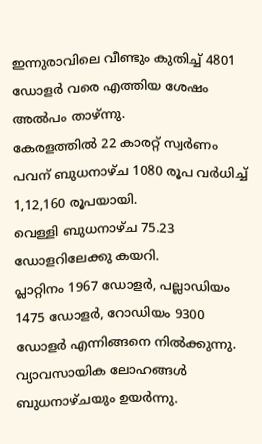ഇന്നുരാവിലെ വീണ്ടും കുതിച്ച് 4801 ഡോളർ വരെ എത്തിയ ശേഷം അൽപം താഴ്ന്നു.
കേരളത്തിൽ 22 കാരറ്റ് സ്വർണം പവന് ബുധനാഴ്ച 1080 രൂപ വർധിച്ച് 1,12,160 രൂപയായി.
വെള്ളി ബുധനാഴ്ച 75.23 ഡോളറിലേക്കു കയറി.
പ്ലാറ്റിനം 1967 ഡോളർ, പല്ലാഡിയം 1475 ഡോളർ, റോഡിയം 9300 ഡോളർ എന്നിങ്ങനെ നിൽക്കുന്നു.
വ്യാവസായിക ലോഹങ്ങൾ ബുധനാഴ്ചയും ഉയർന്നു.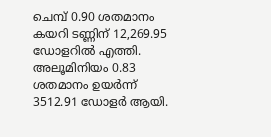ചെമ്പ് 0.90 ശതമാനം കയറി ടണ്ണിന് 12,269.95 ഡോളറിൽ എത്തി. അലൂമിനിയം 0.83 ശതമാനം ഉയർന്ന് 3512.91 ഡോളർ ആയി.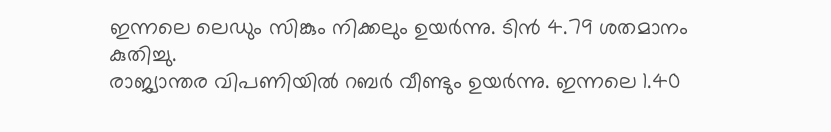ഇന്നലെ ലെഡും സിങ്കും നിക്കലും ഉയർന്നു. ടിൻ 4.79 ശതമാനം കുതിച്ചു.
രാജ്യാന്തര വിപണിയിൽ റബർ വീണ്ടും ഉയർന്നു. ഇന്നലെ 1.40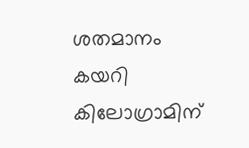ശതമാനം കയറി കിലോഗ്രാമിന്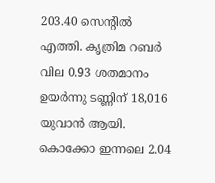203.40 സെൻ്റിൽ എത്തി. കൃത്രിമ റബർ വില 0.93 ശതമാനം ഉയർന്നു ടണ്ണിന് 18,016 യുവാൻ ആയി.
കൊക്കോ ഇന്നലെ 2.04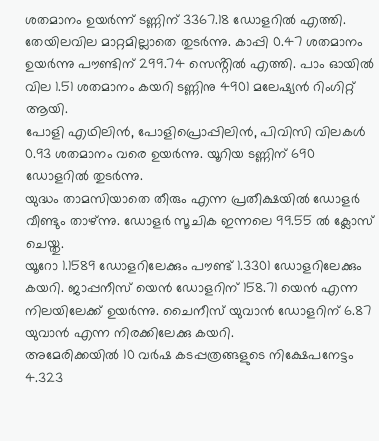ശതമാനം ഉയർന്ന് ടണ്ണിന് 3367.18 ഡോളറിൽ എത്തി.
തേയിലവില മാറ്റമില്ലാതെ തുടർന്നു. കാപ്പി 0.47 ശതമാനം ഉയർന്നു പൗണ്ടിന് 299.74 സെൻ്റിൽ എത്തി. പാം ഓയിൽ വില 1.51 ശതമാനം കയറി ടണ്ണിനു 4901 മലേഷ്യൻ റിംഗിറ്റ് ആയി.
പോളി എഥിലിൻ, പോളിപ്രൊപ്പിലിൻ, പിവിസി വിലകൾ 0.93 ശതമാനം വരെ ഉയർന്നു. യൂറിയ ടണ്ണിന് 690 ഡോളറിൽ തുടർന്നു.
യുദ്ധം താമസിയാതെ തീരും എന്ന പ്രതീക്ഷയിൽ ഡോളർ വീണ്ടും താഴ്ന്നു. ഡോളർ സൂചിക ഇന്നലെ 99.55 ൽ ക്ലോസ് ചെയ്തു.
യൂറോ 1.1589 ഡോളറിലേക്കും പൗണ്ട് 1.3301 ഡോളറിലേക്കും കയറി. ജാപ്പനീസ് യെൻ ഡോളറിന് 158.71 യെൻ എന്ന നിലയിലേക്ക് ഉയർന്നു. ചൈനീസ് യുവാൻ ഡോളറിന് 6.87 യുവാൻ എന്ന നിരക്കിലേക്കു കയറി.
അമേരിക്കയിൽ 10 വർഷ കടപ്പത്രങ്ങളുടെ നിക്ഷേപനേട്ടം 4.323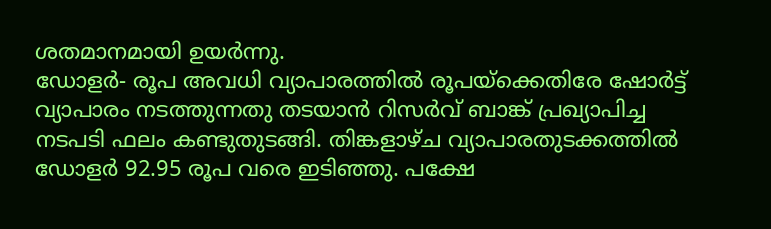ശതമാനമായി ഉയർന്നു.
ഡോളർ- രൂപ അവധി വ്യാപാരത്തിൽ രൂപയ്ക്കെതിരേ ഷോർട്ട് വ്യാപാരം നടത്തുന്നതു തടയാൻ റിസർവ് ബാങ്ക് പ്രഖ്യാപിച്ച നടപടി ഫലം കണ്ടുതുടങ്ങി. തിങ്കളാഴ്ച വ്യാപാരതുടക്കത്തിൽ ഡോളർ 92.95 രൂപ വരെ ഇടിഞ്ഞു. പക്ഷേ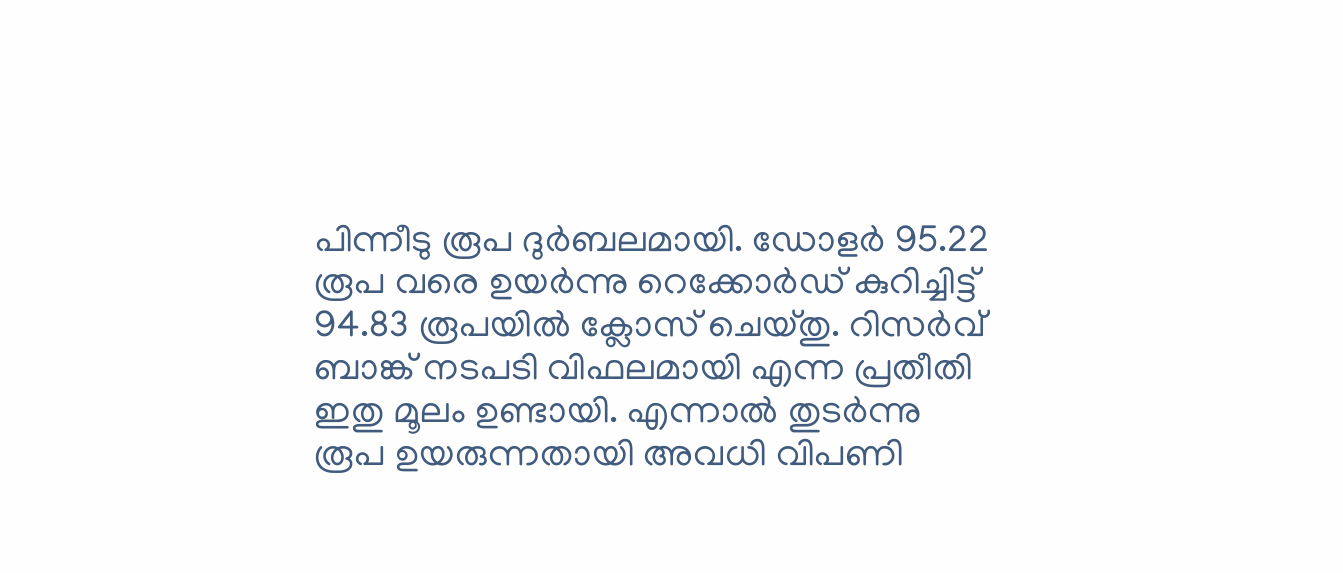പിന്നീടു രൂപ ദുർബലമായി. ഡോളർ 95.22 രൂപ വരെ ഉയർന്നു റെക്കോർഡ് കുറിച്ചിട്ട് 94.83 രൂപയിൽ ക്ലോസ് ചെയ്തു. റിസർവ് ബാങ്ക് നടപടി വിഫലമായി എന്ന പ്രതീതി ഇതു മൂലം ഉണ്ടായി. എന്നാൽ തുടർന്നു രൂപ ഉയരുന്നതായി അവധി വിപണി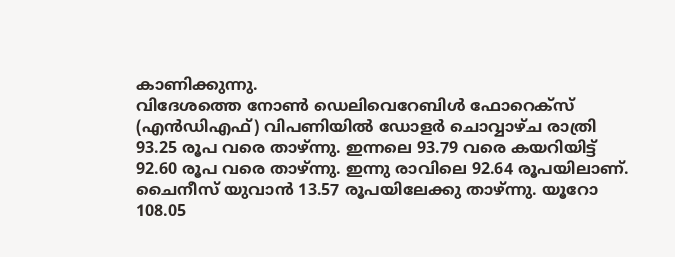കാണിക്കുന്നു.
വിദേശത്തെ നോൺ ഡെലിവെറേബിൾ ഫോറെക്സ് (എൻഡിഎഫ്) വിപണിയിൽ ഡോളർ ചൊവ്വാഴ്ച രാത്രി 93.25 രൂപ വരെ താഴ്ന്നു. ഇന്നലെ 93.79 വരെ കയറിയിട്ട് 92.60 രൂപ വരെ താഴ്ന്നു. ഇന്നു രാവിലെ 92.64 രൂപയിലാണ്. ചൈനീസ് യുവാൻ 13.57 രൂപയിലേക്കു താഴ്ന്നു. യൂറോ 108.05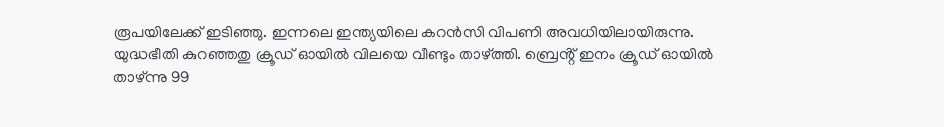രൂപയിലേക്ക് ഇടിഞ്ഞു. ഇന്നലെ ഇന്ത്യയിലെ കറൻസി വിപണി അവധിയിലായിരുന്നു.
യുദ്ധഭീതി കുറഞ്ഞതു ക്രൂഡ് ഓയിൽ വിലയെ വീണ്ടും താഴ്ത്തി. ബ്രെൻ്റ് ഇനം ക്രൂഡ് ഓയിൽ താഴ്ന്നു 99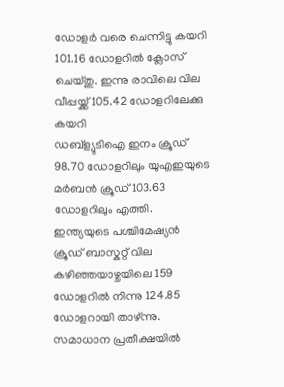ഡോളർ വരെ ചെന്നിട്ടു കയറി 101.16 ഡോളറിൽ ക്ലോസ് ചെയ്തു. ഇന്നു രാവിലെ വില വീപ്പയ്ക്ക് 105.42 ഡോളറിലേക്കു കയറി
ഡബ്ള്യുടിഐ ഇനം ക്രൂഡ് 98.70 ഡോളറിലും യുഎഇയുടെ മർബൻ ക്രൂഡ് 103.63 ഡോളറിലും എത്തി. ഇന്ത്യയുടെ പശ്ചിമേഷ്യൻ ക്രൂഡ് ബാസ്കറ്റ് വില കഴിഞ്ഞയാഴ്ചയിലെ 159 ഡോളറിൽ നിന്നു 124.85 ഡോളറായി താഴ്ന്നു.
സമാധാന പ്രതീക്ഷയിൽ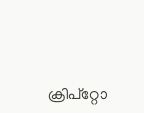ക്രിപ്റ്റോ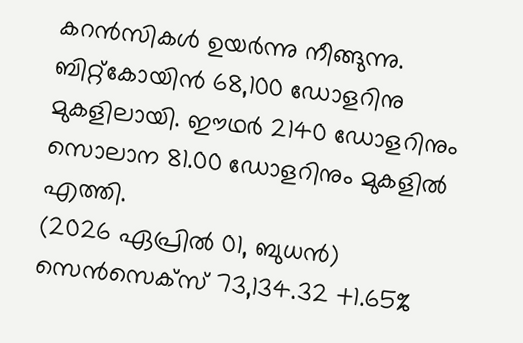കറൻസികൾ ഉയർന്നു നീങ്ങുന്നു. ബിറ്റ്കോയിൻ 68,100 ഡോളറിനു മുകളിലായി. ഈഥർ 2140 ഡോളറിനും സൊലാന 81.00 ഡോളറിനും മുകളിൽ എത്തി.
(2026 ഏപ്രിൽ 01, ബുധൻ)
സെൻസെക്സ് 73,134.32 +1.65%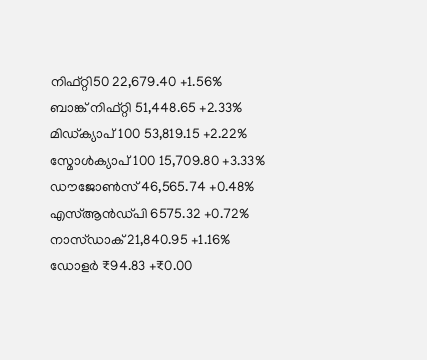നിഫ്റ്റി50 22,679.40 +1.56%
ബാങ്ക് നിഫ്റ്റി 51,448.65 +2.33%
മിഡ്ക്യാപ്100 53,819.15 +2.22%
സ്മോൾക്യാപ്100 15,709.80 +3.33%
ഡൗജോൺസ് 46,565.74 +0.48%
എസ്ആൻഡ്പി 6575.32 +0.72%
നാസ്ഡാക് 21,840.95 +1.16%
ഡോളർ ₹94.83 +₹0.00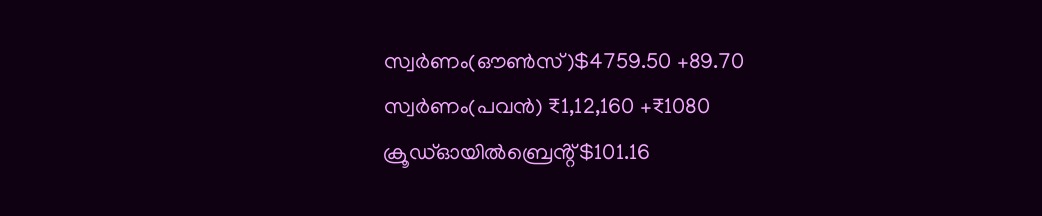സ്വർണം(ഔൺസ്)$4759.50 +89.70
സ്വർണം(പവൻ) ₹1,12,160 +₹1080
ക്രൂഡ്ഓയിൽബ്രെൻ്റ്$101.16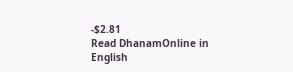-$2.81
Read DhanamOnline in English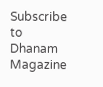Subscribe to Dhanam Magazine